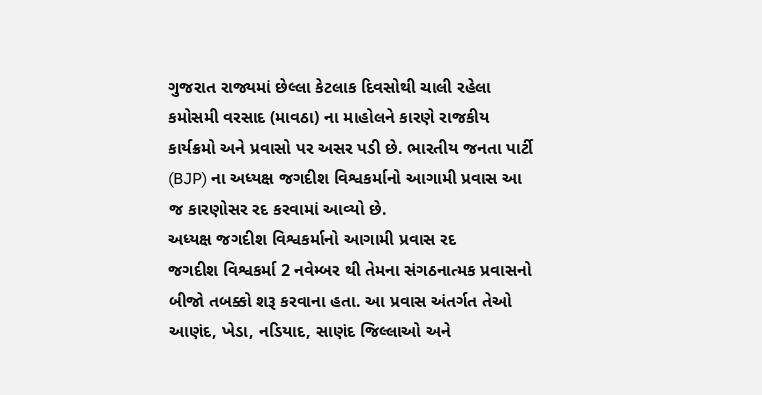ગુજરાત રાજ્યમાં છેલ્લા કેટલાક દિવસોથી ચાલી રહેલા કમોસમી વરસાદ (માવઠા) ના માહોલને કારણે રાજકીય કાર્યક્રમો અને પ્રવાસો પર અસર પડી છે. ભારતીય જનતા પાર્ટી (BJP) ના અધ્યક્ષ જગદીશ વિશ્વકર્માનો આગામી પ્રવાસ આ જ કારણોસર રદ કરવામાં આવ્યો છે.
અધ્યક્ષ જગદીશ વિશ્વકર્માનો આગામી પ્રવાસ રદ
જગદીશ વિશ્વકર્મા 2 નવેમ્બર થી તેમના સંગઠનાત્મક પ્રવાસનો બીજો તબક્કો શરૂ કરવાના હતા. આ પ્રવાસ અંતર્ગત તેઓ આણંદ, ખેડા, નડિયાદ, સાણંદ જિલ્લાઓ અને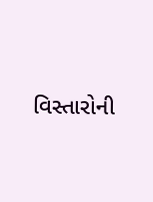વિસ્તારોની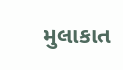મુલાકાત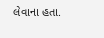લેવાના હતા.